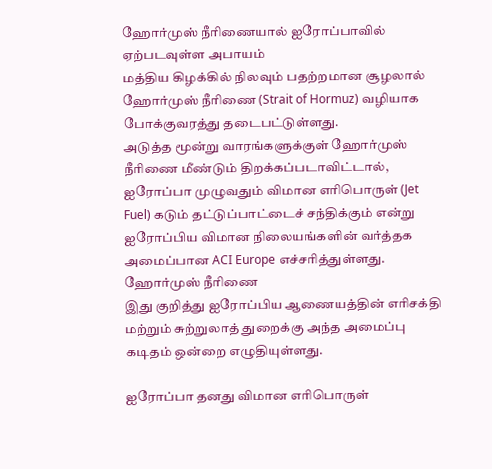ஹோர்முஸ் நீரிணையால் ஐரோப்பாவில் ஏற்படவுள்ள அபாயம்
மத்திய கிழக்கில் நிலவும் பதற்றமான சூழலால் ஹோர்முஸ் நீரிணை (Strait of Hormuz) வழியாக போக்குவரத்து தடைபட்டுள்ளது.
அடுத்த மூன்று வாரங்களுக்குள் ஹோர்முஸ் நீரிணை மீண்டும் திறக்கப்படாவிட்டால், ஐரோப்பா முழுவதும் விமான எரிபொருள் (Jet Fuel) கடும் தட்டுப்பாட்டைச் சந்திக்கும் என்று ஐரோப்பிய விமான நிலையங்களின் வர்த்தக அமைப்பான ACI Europe எச்சரித்துள்ளது.
ஹோர்முஸ் நீரிணை
இது குறித்து ஐரோப்பிய ஆணையத்தின் எரிசக்தி மற்றும் சுற்றுலாத் துறைக்கு அந்த அமைப்பு கடிதம் ஒன்றை எழுதியுள்ளது.

ஐரோப்பா தனது விமான எரிபொருள்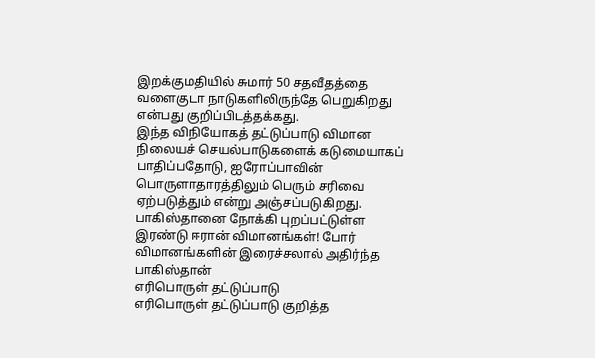இறக்குமதியில் சுமார் 50 சதவீதத்தை வளைகுடா நாடுகளிலிருந்தே பெறுகிறது என்பது குறிப்பிடத்தக்கது.
இந்த விநியோகத் தட்டுப்பாடு விமான நிலையச் செயல்பாடுகளைக் கடுமையாகப் பாதிப்பதோடு, ஐரோப்பாவின் பொருளாதாரத்திலும் பெரும் சரிவை ஏற்படுத்தும் என்று அஞ்சப்படுகிறது.
பாகிஸ்தானை நோக்கி புறப்பட்டுள்ள இரண்டு ஈரான் விமானங்கள்! போர் விமானங்களின் இரைச்சலால் அதிர்ந்த பாகிஸ்தான்
எரிபொருள் தட்டுப்பாடு
எரிபொருள் தட்டுப்பாடு குறித்த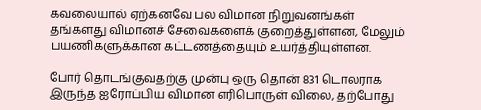கவலையால் ஏற்கனவே பல விமான நிறுவனங்கள் தங்களது விமானச் சேவைகளைக் குறைத்துள்ளன, மேலும் பயணிகளுக்கான கட்டணத்தையும் உயர்த்தியுள்ளன.

போர் தொடங்குவதற்கு முன்பு ஒரு தொன் 831 டொலராக இருந்த ஐரோப்பிய விமான எரிபொருள் விலை, தற்போது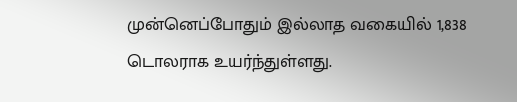முன்னெப்போதும் இல்லாத வகையில் 1,838 டொலராக உயர்ந்துள்ளது.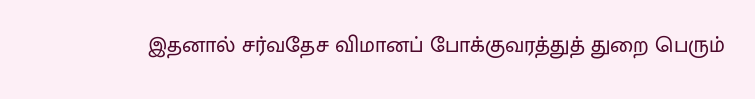இதனால் சர்வதேச விமானப் போக்குவரத்துத் துறை பெரும்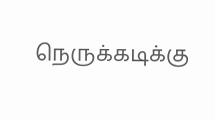நெருக்கடிக்கு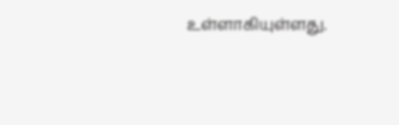உள்ளாகியுள்ளது.